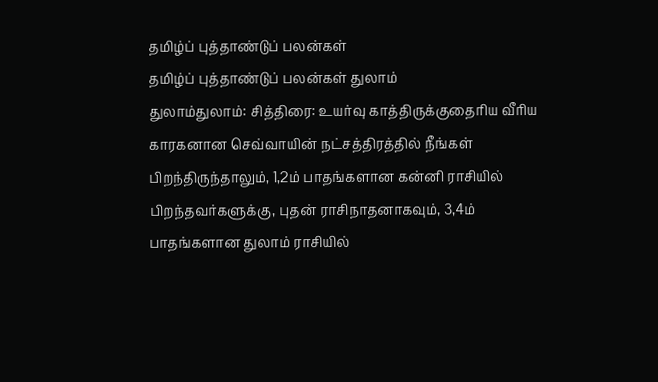தமிழ்ப் புத்தாண்டுப் பலன்கள்
தமிழ்ப் புத்தாண்டுப் பலன்கள் துலாம்
துலாம்துலாம்: சித்திரை: உயர்வு காத்திருக்குதைரிய வீரிய காரகனான செவ்வாயின் நட்சத்திரத்தில் நீங்கள் பிறந்திருந்தாலும், 1,2ம் பாதங்களான கன்னி ராசியில் பிறந்தவர்களுக்கு, புதன் ராசிநாதனாகவும், 3,4ம் பாதங்களான துலாம் ராசியில்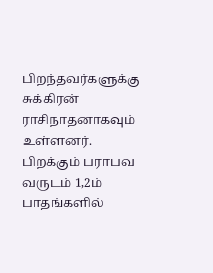பிறந்தவர்களுக்கு சுக்கிரன் ராசிநாதனாகவும் உள்ளனர். பிறக்கும் பராபவ வருடம் 1,2ம் பாதங்களில்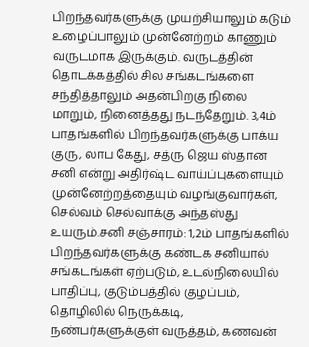பிறந்தவர்களுக்கு முயற்சியாலும் கடும் உழைப்பாலும் முன்னேற்றம் காணும் வருடமாக இருக்கும். வருடத்தின் தொடக்கத்தில் சில சங்கடங்களை சந்தித்தாலும் அதன்பிறகு நிலை மாறும், நினைத்தது நடந்தேறும். 3,4ம் பாதங்களில் பிறந்தவர்களுக்கு பாக்ய குரு, லாப கேது, சத்ரு ஜெய ஸ்தான சனி என்று அதிர்ஷ்ட வாய்ப்புகளையும் முன்னேற்றத்தையும் வழங்குவார்கள், செல்வம் செல்வாக்கு அந்தஸ்து உயரும்.சனி சஞ்சாரம்: 1,2ம் பாதங்களில் பிறந்தவர்களுக்கு கண்டக சனியால் சங்கடங்கள் ஏற்படும், உடல்நிலையில் பாதிப்பு, குடும்பத்தில் குழப்பம், தொழிலில் நெருக்கடி, நண்பர்களுக்குள் வருத்தம், கணவன்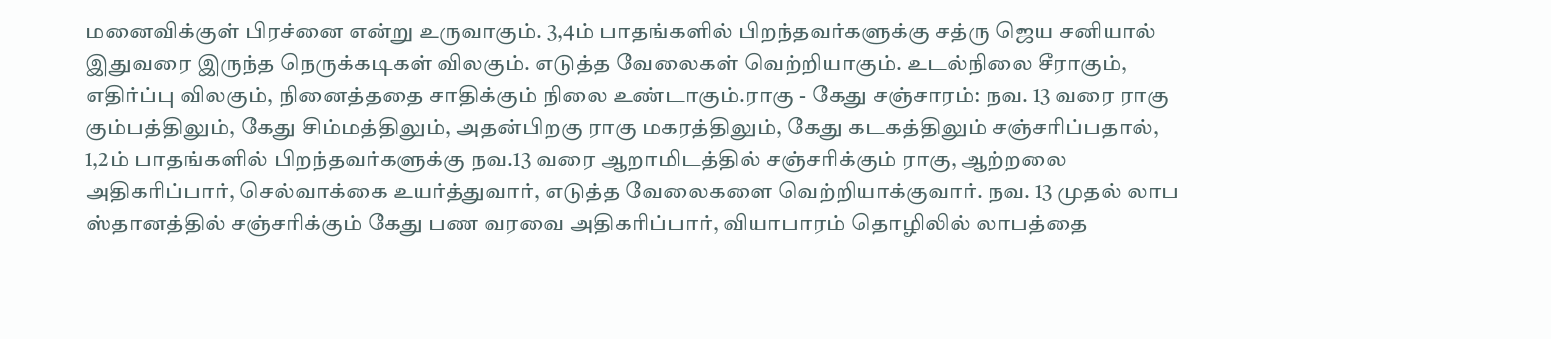மனைவிக்குள் பிரச்னை என்று உருவாகும். 3,4ம் பாதங்களில் பிறந்தவர்களுக்கு சத்ரு ஜெய சனியால் இதுவரை இருந்த நெருக்கடிகள் விலகும். எடுத்த வேலைகள் வெற்றியாகும். உடல்நிலை சீராகும், எதிர்ப்பு விலகும், நினைத்ததை சாதிக்கும் நிலை உண்டாகும்.ராகு - கேது சஞ்சாரம்: நவ. 13 வரை ராகு கும்பத்திலும், கேது சிம்மத்திலும், அதன்பிறகு ராகு மகரத்திலும், கேது கடகத்திலும் சஞ்சரிப்பதால், 1,2ம் பாதங்களில் பிறந்தவர்களுக்கு நவ.13 வரை ஆறாமிடத்தில் சஞ்சரிக்கும் ராகு, ஆற்றலை அதிகரிப்பார், செல்வாக்கை உயர்த்துவார், எடுத்த வேலைகளை வெற்றியாக்குவார். நவ. 13 முதல் லாப ஸ்தானத்தில் சஞ்சரிக்கும் கேது பண வரவை அதிகரிப்பார், வியாபாரம் தொழிலில் லாபத்தை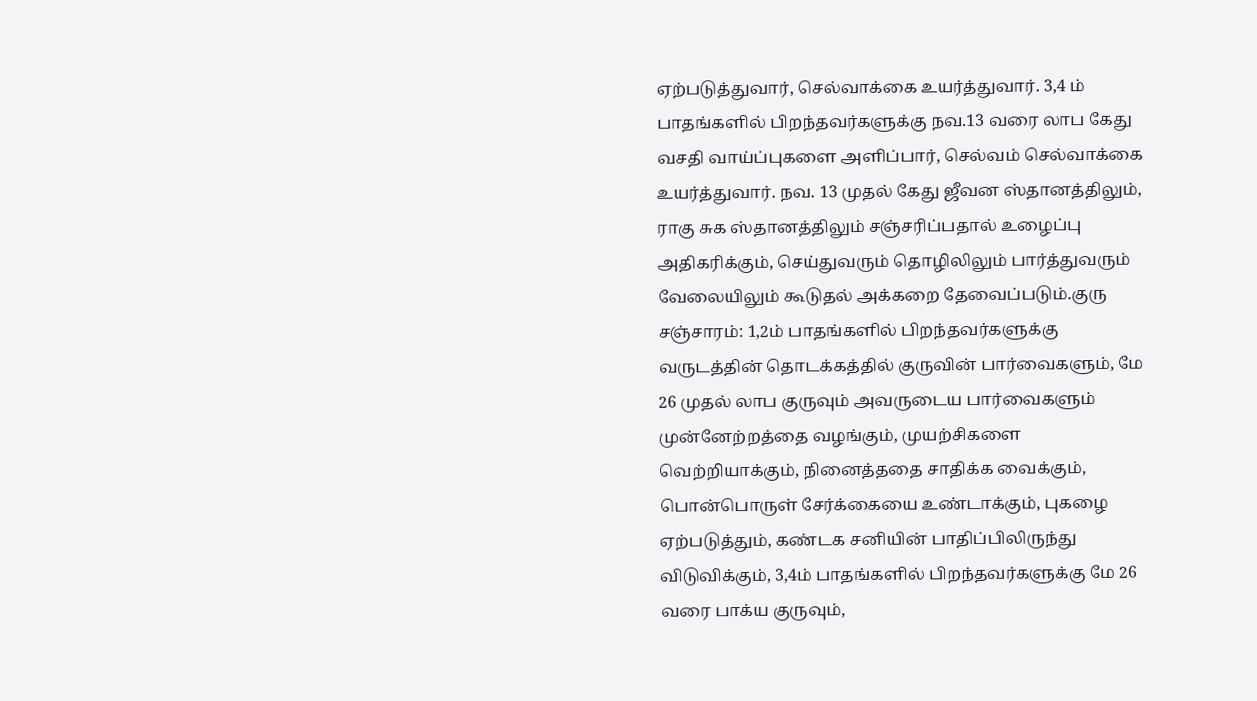ஏற்படுத்துவார், செல்வாக்கை உயர்த்துவார். 3,4 ம் பாதங்களில் பிறந்தவர்களுக்கு நவ.13 வரை லாப கேது வசதி வாய்ப்புகளை அளிப்பார், செல்வம் செல்வாக்கை உயர்த்துவார். நவ. 13 முதல் கேது ஜீவன ஸ்தானத்திலும், ராகு சுக ஸ்தானத்திலும் சஞ்சரிப்பதால் உழைப்பு அதிகரிக்கும், செய்துவரும் தொழிலிலும் பார்த்துவரும் வேலையிலும் கூடுதல் அக்கறை தேவைப்படும்.குரு சஞ்சாரம்: 1,2ம் பாதங்களில் பிறந்தவர்களுக்கு வருடத்தின் தொடக்கத்தில் குருவின் பார்வைகளும், மே 26 முதல் லாப குருவும் அவருடைய பார்வைகளும் முன்னேற்றத்தை வழங்கும், முயற்சிகளை வெற்றியாக்கும், நினைத்ததை சாதிக்க வைக்கும், பொன்பொருள் சேர்க்கையை உண்டாக்கும், புகழை ஏற்படுத்தும், கண்டக சனியின் பாதிப்பிலிருந்து விடுவிக்கும், 3,4ம் பாதங்களில் பிறந்தவர்களுக்கு மே 26 வரை பாக்ய குருவும்,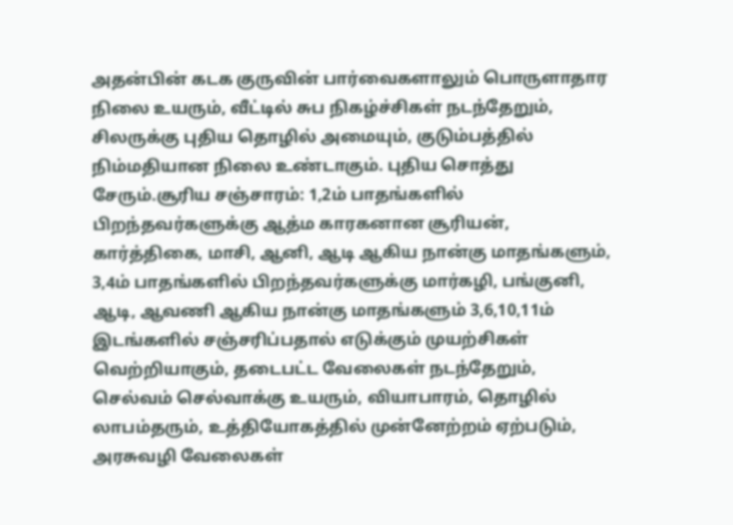அதன்பின் கடக குருவின் பார்வைகளாலும் பொருளாதார நிலை உயரும், வீட்டில் சுப நிகழ்ச்சிகள் நடந்தேறும், சிலருக்கு புதிய தொழில் அமையும், குடும்பத்தில் நிம்மதியான நிலை உண்டாகும். புதிய சொத்து சேரும்.சூரிய சஞ்சாரம்: 1,2ம் பாதங்களில் பிறந்தவர்களுக்கு ஆத்ம காரகனான சூரியன், கார்த்திகை, மாசி, ஆனி, ஆடி ஆகிய நான்கு மாதங்களும், 3,4ம் பாதங்களில் பிறந்தவர்களுக்கு மார்கழி, பங்குனி, ஆடி, ஆவணி ஆகிய நான்கு மாதங்களும் 3,6,10,11ம் இடங்களில் சஞ்சரிப்பதால் எடுக்கும் முயற்சிகள் வெற்றியாகும், தடைபட்ட வேலைகள் நடந்தேறும், செல்வம் செல்வாக்கு உயரும், வியாபாரம், தொழில் லாபம்தரும், உத்தியோகத்தில் முன்னேற்றம் ஏற்படும், அரசுவழி வேலைகள்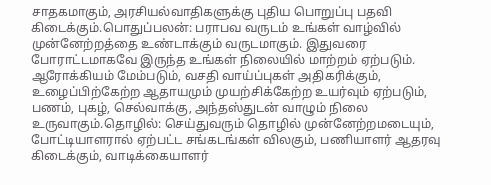சாதகமாகும், அரசியல்வாதிகளுக்கு புதிய பொறுப்பு பதவி கிடைக்கும்.பொதுப்பலன்: பராபவ வருடம் உங்கள் வாழ்வில் முன்னேற்றத்தை உண்டாக்கும் வருடமாகும். இதுவரை போராட்டமாகவே இருந்த உங்கள் நிலையில் மாற்றம் ஏற்படும். ஆரோக்கியம் மேம்படும், வசதி வாய்ப்புகள் அதிகரிக்கும், உழைப்பிற்கேற்ற ஆதாயமும் முயற்சிக்கேற்ற உயர்வும் ஏற்படும், பணம், புகழ், செல்வாக்கு, அந்தஸ்துடன் வாழும் நிலை உருவாகும்.தொழில்: செய்துவரும் தொழில் முன்னேற்றமடையும், போட்டியாளரால் ஏற்பட்ட சங்கடங்கள் விலகும், பணியாளர் ஆதரவு கிடைக்கும், வாடிக்கையாளர்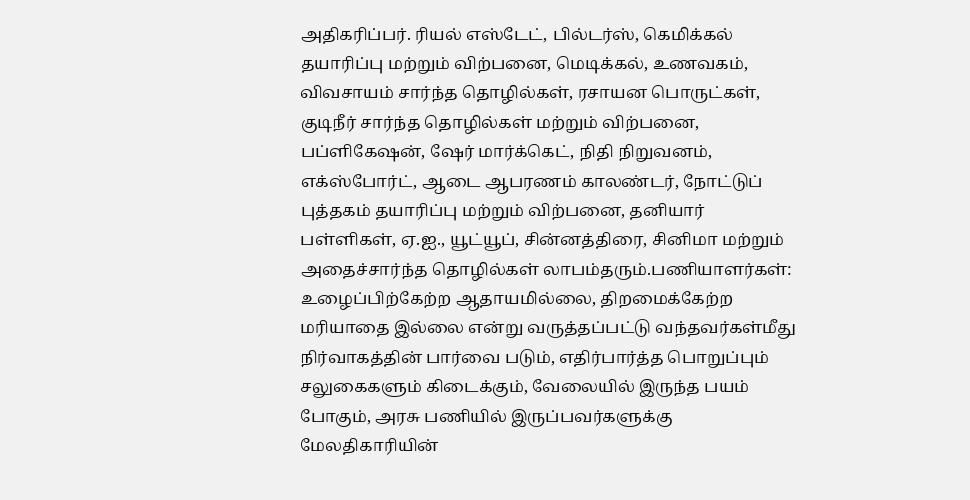அதிகரிப்பர். ரியல் எஸ்டேட், பில்டர்ஸ், கெமிக்கல் தயாரிப்பு மற்றும் விற்பனை, மெடிக்கல், உணவகம், விவசாயம் சார்ந்த தொழில்கள், ரசாயன பொருட்கள், குடிநீர் சார்ந்த தொழில்கள் மற்றும் விற்பனை, பப்ளிகேஷன், ஷேர் மார்க்கெட், நிதி நிறுவனம், எக்ஸ்போர்ட், ஆடை ஆபரணம் காலண்டர், நோட்டுப் புத்தகம் தயாரிப்பு மற்றும் விற்பனை, தனியார் பள்ளிகள், ஏ.ஐ., யூட்யூப், சின்னத்திரை, சினிமா மற்றும் அதைச்சார்ந்த தொழில்கள் லாபம்தரும்.பணியாளர்கள்: உழைப்பிற்கேற்ற ஆதாயமில்லை, திறமைக்கேற்ற மரியாதை இல்லை என்று வருத்தப்பட்டு வந்தவர்கள்மீது நிர்வாகத்தின் பார்வை படும், எதிர்பார்த்த பொறுப்பும் சலுகைகளும் கிடைக்கும், வேலையில் இருந்த பயம் போகும், அரசு பணியில் இருப்பவர்களுக்கு மேலதிகாரியின்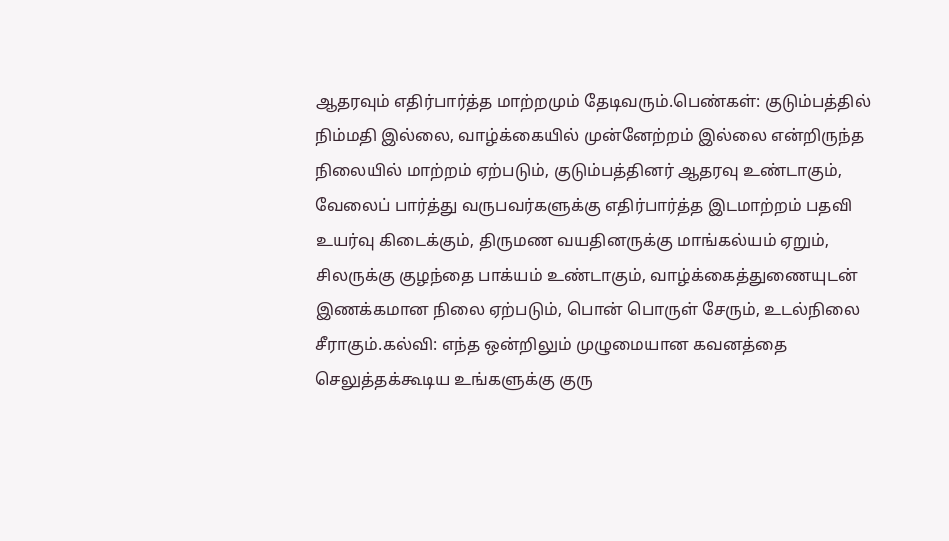ஆதரவும் எதிர்பார்த்த மாற்றமும் தேடிவரும்.பெண்கள்: குடும்பத்தில் நிம்மதி இல்லை, வாழ்க்கையில் முன்னேற்றம் இல்லை என்றிருந்த நிலையில் மாற்றம் ஏற்படும், குடும்பத்தினர் ஆதரவு உண்டாகும், வேலைப் பார்த்து வருபவர்களுக்கு எதிர்பார்த்த இடமாற்றம் பதவி உயர்வு கிடைக்கும், திருமண வயதினருக்கு மாங்கல்யம் ஏறும், சிலருக்கு குழந்தை பாக்யம் உண்டாகும், வாழ்க்கைத்துணையுடன் இணக்கமான நிலை ஏற்படும், பொன் பொருள் சேரும், உடல்நிலை சீராகும்.கல்வி: எந்த ஒன்றிலும் முழுமையான கவனத்தை செலுத்தக்கூடிய உங்களுக்கு குரு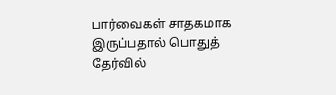பார்வைகள் சாதகமாக இருப்பதால் பொதுத் தேர்வில்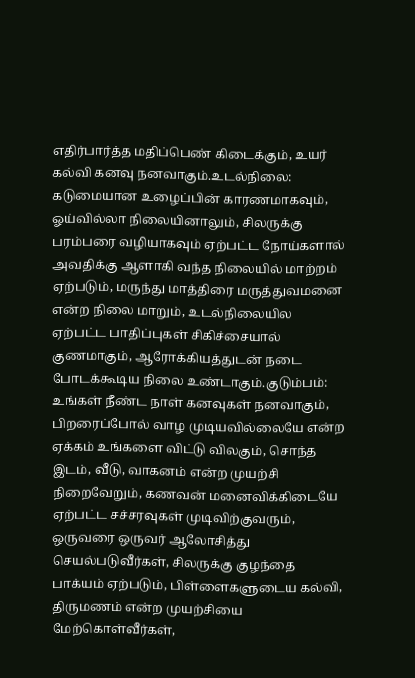எதிர்பார்த்த மதிப்பெண் கிடைக்கும், உயர் கல்வி கனவு நனவாகும்.உடல்நிலை: கடுமையான உழைப்பின் காரணமாகவும், ஓய்வில்லா நிலையினாலும், சிலருக்கு பரம்பரை வழியாகவும் ஏற்பட்ட நோய்களால் அவதிக்கு ஆளாகி வந்த நிலையில் மாற்றம் ஏற்படும், மருந்து மாத்திரை மருத்துவமனை என்ற நிலை மாறும், உடல்நிலையில ஏற்பட்ட பாதிப்புகள் சிகிச்சையால் குணமாகும், ஆரோக்கியத்துடன் நடை போடக்கூடிய நிலை உண்டாகும்.குடும்பம்: உங்கள் நீண்ட நாள் கனவுகள் நனவாகும், பிறரைப்போல் வாழ முடியவில்லையே என்ற ஏக்கம் உங்களை விட்டு விலகும், சொந்த இடம், வீடு, வாகனம் என்ற முயற்சி நிறைவேறும், கணவன் மனைவிக்கிடையே ஏற்பட்ட சச்சரவுகள் முடிவிற்குவரும், ஒருவரை ஒருவர் ஆலோசித்து செயல்படுவீர்கள், சிலருக்கு குழந்தை பாக்யம் ஏற்படும், பிள்ளைகளுடைய கல்வி, திருமணம் என்ற முயற்சியை மேற்கொள்வீர்கள்,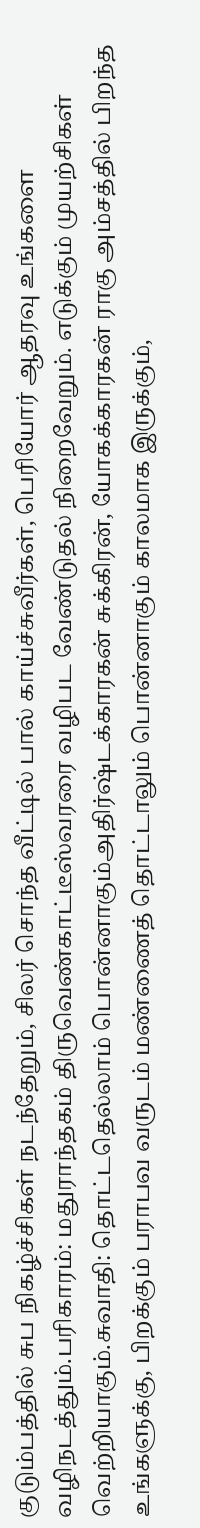குடும்பத்தில் சுப நிகழ்ச்சிகள் நடந்தேறும், சிலர் சொந்த வீட்டில் பால் காய்ச்சுவீர்கள், பெரியோர் ஆதரவு உங்களை வழிநடத்தும்.பரிகாரம்: மதுராந்தகம் திருவெண்காட்டீஸ்வரரை வழிபட வேண்டுதல் நிறைவேறும். எடுக்கும் முயற்சிகள் வெற்றியாகும்.சுவாதி: தொட்டதெல்லாம் பொன்னாகும்அதிர்ஷ்டக்காரகன் சுக்கிரன், யோகக்காரகன் ராகு அம்சத்தில் பிறந்த உங்களுக்கு, பிறக்கும் பராபவ வருடம் மண்ணைத் தொட்டாலும் பொன்னாகும் காலமாக இருக்கும்,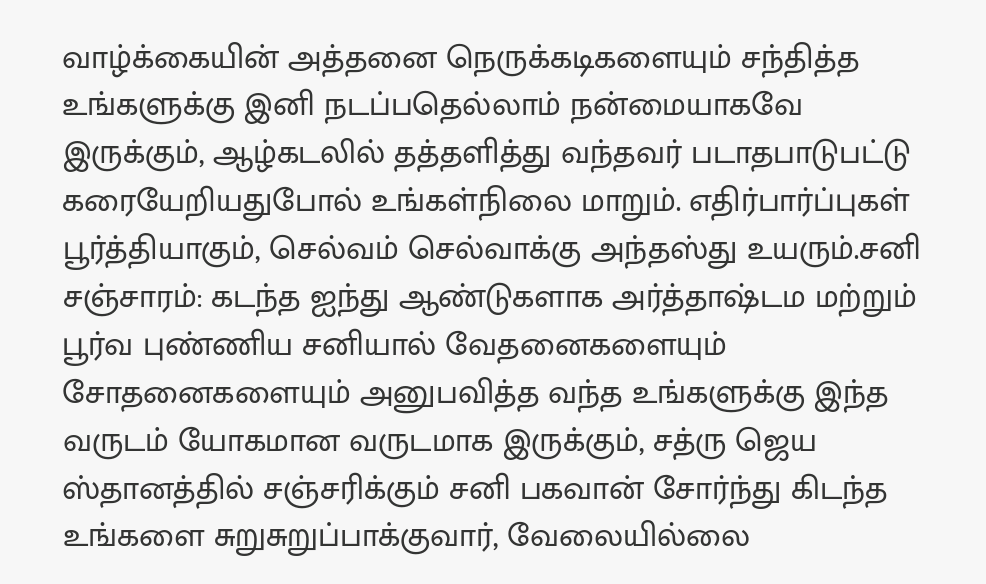வாழ்க்கையின் அத்தனை நெருக்கடிகளையும் சந்தித்த உங்களுக்கு இனி நடப்பதெல்லாம் நன்மையாகவே இருக்கும், ஆழ்கடலில் தத்தளித்து வந்தவர் படாதபாடுபட்டு கரையேறியதுபோல் உங்கள்நிலை மாறும். எதிர்பார்ப்புகள் பூர்த்தியாகும், செல்வம் செல்வாக்கு அந்தஸ்து உயரும்.சனி சஞ்சாரம்: கடந்த ஐந்து ஆண்டுகளாக அர்த்தாஷ்டம மற்றும் பூர்வ புண்ணிய சனியால் வேதனைகளையும் சோதனைகளையும் அனுபவித்த வந்த உங்களுக்கு இந்த வருடம் யோகமான வருடமாக இருக்கும், சத்ரு ஜெய ஸ்தானத்தில் சஞ்சரிக்கும் சனி பகவான் சோர்ந்து கிடந்த உங்களை சுறுசுறுப்பாக்குவார், வேலையில்லை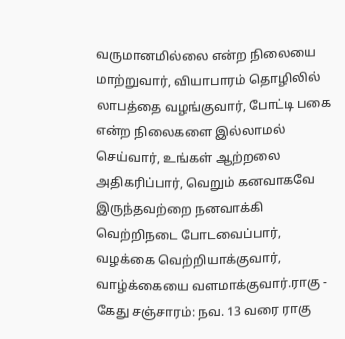வருமானமில்லை என்ற நிலையை மாற்றுவார், வியாபாரம் தொழிலில் லாபத்தை வழங்குவார், போட்டி பகை என்ற நிலைகளை இல்லாமல் செய்வார், உங்கள் ஆற்றலை அதிகரிப்பார், வெறும் கனவாகவே இருந்தவற்றை நனவாக்கி வெற்றிநடை போடவைப்பார், வழக்கை வெற்றியாக்குவார், வாழ்க்கையை வளமாக்குவார்.ராகு - கேது சஞ்சாரம்: நவ. 13 வரை ராகு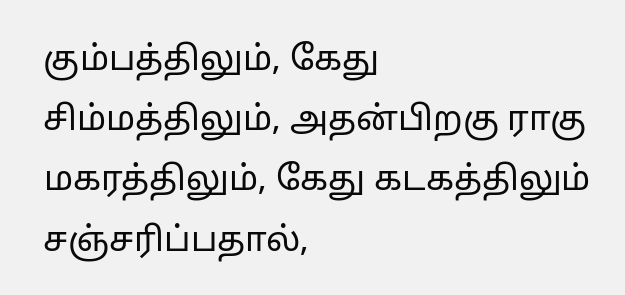கும்பத்திலும், கேது சிம்மத்திலும், அதன்பிறகு ராகு மகரத்திலும், கேது கடகத்திலும் சஞ்சரிப்பதால்,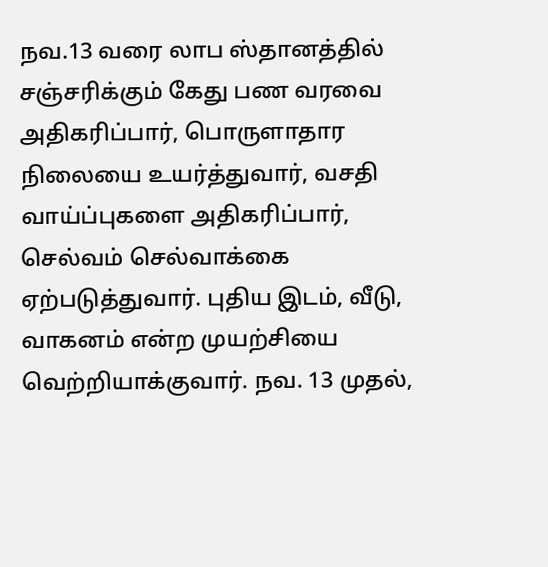நவ.13 வரை லாப ஸ்தானத்தில் சஞ்சரிக்கும் கேது பண வரவை அதிகரிப்பார், பொருளாதார நிலையை உயர்த்துவார், வசதி வாய்ப்புகளை அதிகரிப்பார், செல்வம் செல்வாக்கை ஏற்படுத்துவார். புதிய இடம், வீடு, வாகனம் என்ற முயற்சியை வெற்றியாக்குவார். நவ. 13 முதல்,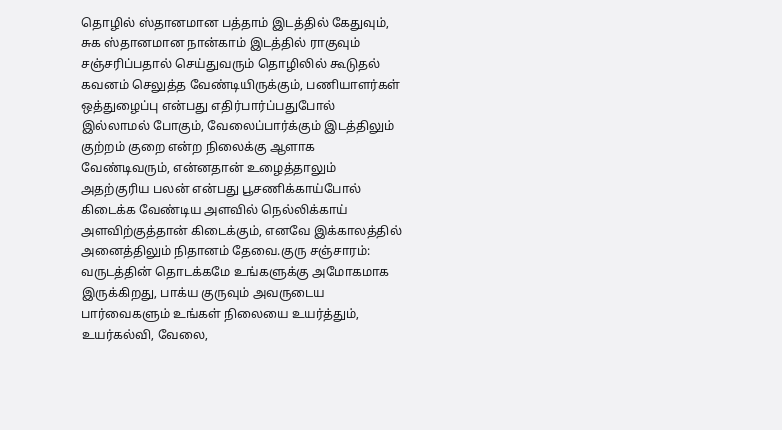தொழில் ஸ்தானமான பத்தாம் இடத்தில் கேதுவும், சுக ஸ்தானமான நான்காம் இடத்தில் ராகுவும் சஞ்சரிப்பதால் செய்துவரும் தொழிலில் கூடுதல் கவனம் செலுத்த வேண்டியிருக்கும், பணியாளர்கள் ஒத்துழைப்பு என்பது எதிர்பார்ப்பதுபோல் இல்லாமல் போகும், வேலைப்பார்க்கும் இடத்திலும் குற்றம் குறை என்ற நிலைக்கு ஆளாக வேண்டிவரும், என்னதான் உழைத்தாலும் அதற்குரிய பலன் என்பது பூசணிக்காய்போல் கிடைக்க வேண்டிய அளவில் நெல்லிக்காய் அளவிற்குத்தான் கிடைக்கும், எனவே இக்காலத்தில் அனைத்திலும் நிதானம் தேவை.குரு சஞ்சாரம்: வருடத்தின் தொடக்கமே உங்களுக்கு அமோகமாக இருக்கிறது, பாக்ய குருவும் அவருடைய பார்வைகளும் உங்கள் நிலையை உயர்த்தும், உயர்கல்வி, வேலை,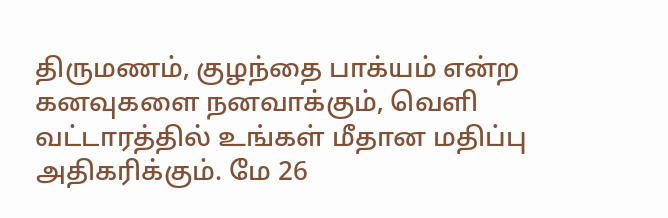திருமணம், குழந்தை பாக்யம் என்ற கனவுகளை நனவாக்கும், வெளி வட்டாரத்தில் உங்கள் மீதான மதிப்பு அதிகரிக்கும். மே 26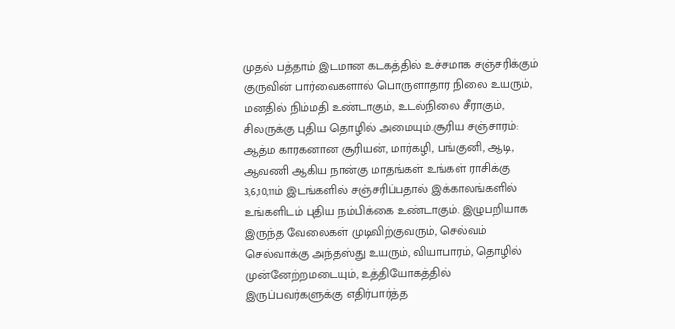முதல் பத்தாம் இடமான கடகத்தில் உச்சமாக சஞ்சரிக்கும் குருவின் பார்வைகளால் பொருளாதார நிலை உயரும், மனதில் நிம்மதி உண்டாகும், உடல்நிலை சீராகும், சிலருக்கு புதிய தொழில் அமையும்.சூரிய சஞ்சாரம்: ஆத்ம காரகனான சூரியன், மார்கழி, பங்குனி, ஆடி, ஆவணி ஆகிய நான்கு மாதங்கள் உங்கள் ராசிக்கு 3,6,10,11ம் இடங்களில் சஞ்சரிப்பதால் இக்காலங்களில் உங்களிடம் புதிய நம்பிக்கை உண்டாகும். இழுபறியாக இருந்த வேலைகள் முடிவிற்குவரும், செல்வம் செல்வாக்கு அந்தஸ்து உயரும், வியாபாரம், தொழில் முன்னேற்றமடையும், உத்தியோகத்தில் இருப்பவர்களுக்கு எதிர்பார்த்த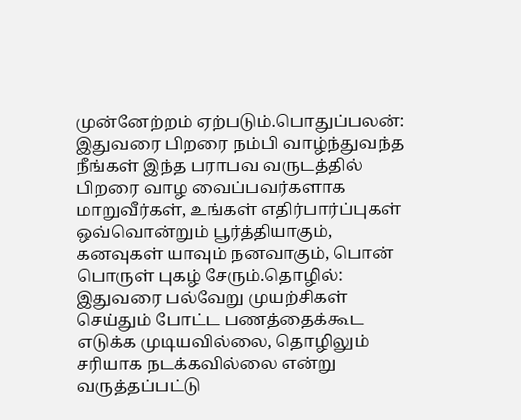முன்னேற்றம் ஏற்படும்.பொதுப்பலன்: இதுவரை பிறரை நம்பி வாழ்ந்துவந்த நீங்கள் இந்த பராபவ வருடத்தில் பிறரை வாழ வைப்பவர்களாக மாறுவீர்கள், உங்கள் எதிர்பார்ப்புகள் ஒவ்வொன்றும் பூர்த்தியாகும், கனவுகள் யாவும் நனவாகும், பொன் பொருள் புகழ் சேரும்.தொழில்: இதுவரை பல்வேறு முயற்சிகள் செய்தும் போட்ட பணத்தைக்கூட எடுக்க முடியவில்லை, தொழிலும் சரியாக நடக்கவில்லை என்று வருத்தப்பட்டு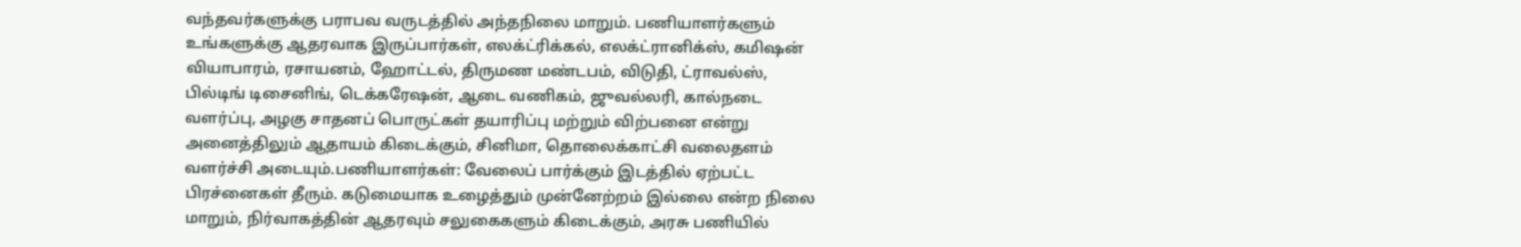வந்தவர்களுக்கு பராபவ வருடத்தில் அந்தநிலை மாறும். பணியாளர்களும் உங்களுக்கு ஆதரவாக இருப்பார்கள், எலக்ட்ரிக்கல், எலக்ட்ரானிக்ஸ், கமிஷன் வியாபாரம், ரசாயனம், ஹோட்டல், திருமண மண்டபம், விடுதி, ட்ராவல்ஸ், பில்டிங் டிசைனிங், டெக்கரேஷன், ஆடை வணிகம், ஜுவல்லரி, கால்நடை வளர்ப்பு, அழகு சாதனப் பொருட்கள் தயாரிப்பு மற்றும் விற்பனை என்று அனைத்திலும் ஆதாயம் கிடைக்கும், சினிமா, தொலைக்காட்சி வலைதளம் வளர்ச்சி அடையும்.பணியாளர்கள்: வேலைப் பார்க்கும் இடத்தில் ஏற்பட்ட பிரச்னைகள் தீரும். கடுமையாக உழைத்தும் முன்னேற்றம் இல்லை என்ற நிலை மாறும், நிர்வாகத்தின் ஆதரவும் சலுகைகளும் கிடைக்கும், அரசு பணியில்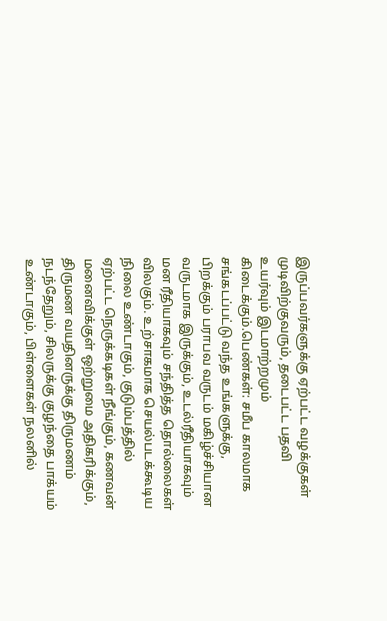இருப்பவர்களுக்கு ஏற்பட்ட வழக்குகள் முடிவிற்குவரும், தடைபட்ட பதவி உயர்வும் இடமாற்றமும் கிடைக்கும்.பெண்கள்: சமீப காலமாக சங்கடப்பட்டு வந்த உங்களுக்கு, பிறக்கும் பராபவ வருடம் மகிழ்ச்சியான வருடமாக இருக்கும், உடல்ரீதியாகவும் மன ரீதியாகவும் சந்தித்த தொல்லைகள் விலகும். உற்சாகமாக செயல்படக்கூடிய நிலை உண்டாகும், குடும்பத்தில் ஏற்பட்ட நெருக்கடிகள் நீங்கும், கணவன் மனைவிக்குள் ஒற்றுமை அதிகரிக்கும், திருமண வயதினருக்கு திருமணம் நடந்தேறும், சிலருக்கு குழந்தை பாக்யம் உண்டாகும், பிள்ளைகள் நலனில்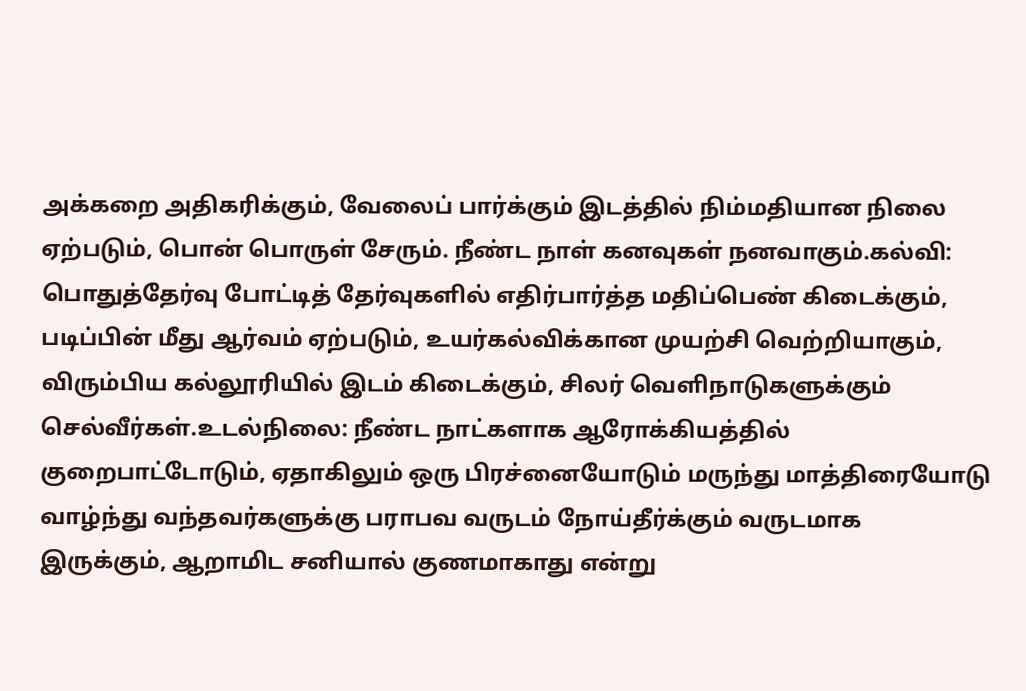அக்கறை அதிகரிக்கும், வேலைப் பார்க்கும் இடத்தில் நிம்மதியான நிலை ஏற்படும், பொன் பொருள் சேரும். நீண்ட நாள் கனவுகள் நனவாகும்.கல்வி: பொதுத்தேர்வு போட்டித் தேர்வுகளில் எதிர்பார்த்த மதிப்பெண் கிடைக்கும், படிப்பின் மீது ஆர்வம் ஏற்படும், உயர்கல்விக்கான முயற்சி வெற்றியாகும், விரும்பிய கல்லூரியில் இடம் கிடைக்கும், சிலர் வெளிநாடுகளுக்கும் செல்வீர்கள்.உடல்நிலை: நீண்ட நாட்களாக ஆரோக்கியத்தில் குறைபாட்டோடும், ஏதாகிலும் ஒரு பிரச்னையோடும் மருந்து மாத்திரையோடு வாழ்ந்து வந்தவர்களுக்கு பராபவ வருடம் நோய்தீர்க்கும் வருடமாக இருக்கும், ஆறாமிட சனியால் குணமாகாது என்று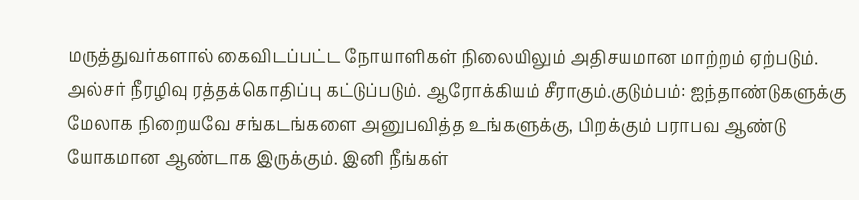மருத்துவர்களால் கைவிடப்பட்ட நோயாளிகள் நிலையிலும் அதிசயமான மாற்றம் ஏற்படும். அல்சர் நீரழிவு ரத்தக்கொதிப்பு கட்டுப்படும். ஆரோக்கியம் சீராகும்.குடும்பம்: ஐந்தாண்டுகளுக்கு மேலாக நிறையவே சங்கடங்களை அனுபவித்த உங்களுக்கு, பிறக்கும் பராபவ ஆண்டு யோகமான ஆண்டாக இருக்கும். இனி நீங்கள்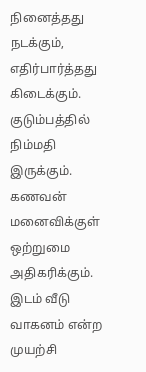நினைத்தது நடக்கும், எதிர்பார்த்தது கிடைக்கும். குடும்பத்தில் நிம்மதி இருக்கும். கணவன் மனைவிக்குள் ஒற்றுமை அதிகரிக்கும். இடம் வீடு வாகனம் என்ற முயற்சி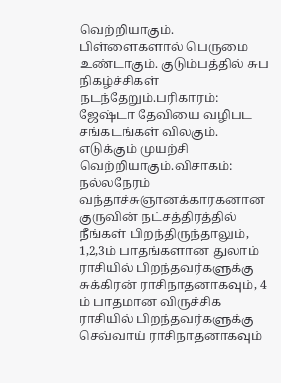வெற்றியாகும். பிள்ளைகளால் பெருமை உண்டாகும். குடும்பத்தில் சுப நிகழ்ச்சிகள் நடந்தேறும்.பரிகாரம்: ஜேஷ்டா தேவியை வழிபட சங்கடங்கள் விலகும். எடுக்கும் முயற்சி வெற்றியாகும்.விசாகம்: நல்லநேரம் வந்தாச்சுஞானக்காரகனான குருவின் நட்சத்திரத்தில் நீங்கள் பிறந்திருந்தாலும், 1,2,3ம் பாதங்களான துலாம் ராசியில் பிறந்தவர்களுக்கு சுக்கிரன் ராசிநாதனாகவும், 4 ம் பாதமான விருச்சிக ராசியில் பிறந்தவர்களுக்கு செவ்வாய் ராசிநாதனாகவும்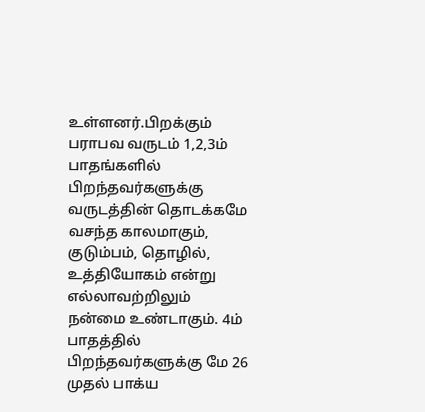உள்ளனர்.பிறக்கும் பராபவ வருடம் 1,2,3ம் பாதங்களில் பிறந்தவர்களுக்கு வருடத்தின் தொடக்கமே வசந்த காலமாகும், குடும்பம், தொழில், உத்தியோகம் என்று எல்லாவற்றிலும் நன்மை உண்டாகும். 4ம் பாதத்தில் பிறந்தவர்களுக்கு மே 26 முதல் பாக்ய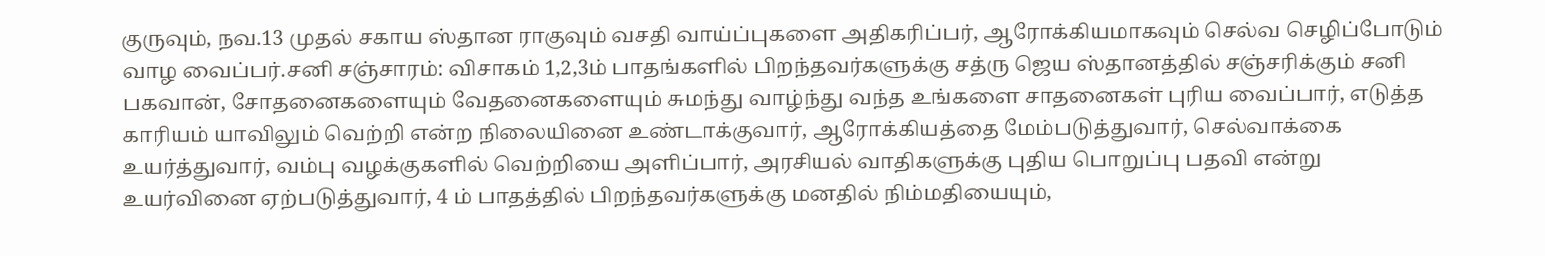குருவும், நவ.13 முதல் சகாய ஸ்தான ராகுவும் வசதி வாய்ப்புகளை அதிகரிப்பர், ஆரோக்கியமாகவும் செல்வ செழிப்போடும் வாழ வைப்பர்.சனி சஞ்சாரம்: விசாகம் 1,2,3ம் பாதங்களில் பிறந்தவர்களுக்கு சத்ரு ஜெய ஸ்தானத்தில் சஞ்சரிக்கும் சனி பகவான், சோதனைகளையும் வேதனைகளையும் சுமந்து வாழ்ந்து வந்த உங்களை சாதனைகள் புரிய வைப்பார், எடுத்த காரியம் யாவிலும் வெற்றி என்ற நிலையினை உண்டாக்குவார், ஆரோக்கியத்தை மேம்படுத்துவார், செல்வாக்கை உயர்த்துவார், வம்பு வழக்குகளில் வெற்றியை அளிப்பார், அரசியல் வாதிகளுக்கு புதிய பொறுப்பு பதவி என்று உயர்வினை ஏற்படுத்துவார், 4 ம் பாதத்தில் பிறந்தவர்களுக்கு மனதில் நிம்மதியையும்,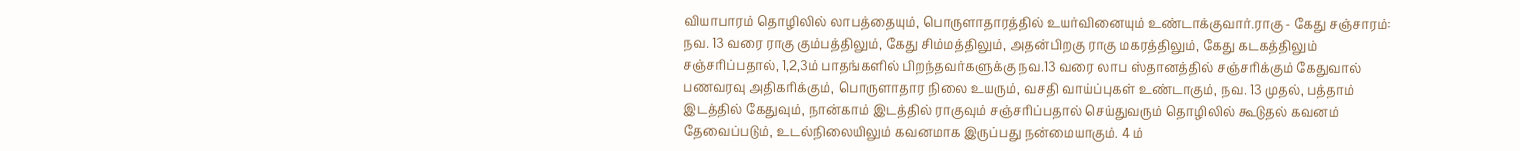வியாபாரம் தொழிலில் லாபத்தையும், பொருளாதாரத்தில் உயர்வினையும் உண்டாக்குவார்.ராகு - கேது சஞ்சாரம்: நவ. 13 வரை ராகு கும்பத்திலும், கேது சிம்மத்திலும், அதன்பிறகு ராகு மகரத்திலும், கேது கடகத்திலும் சஞ்சரிப்பதால், 1,2,3ம் பாதங்களில் பிறந்தவர்களுக்கு நவ.13 வரை லாப ஸ்தானத்தில் சஞ்சரிக்கும் கேதுவால் பணவரவு அதிகரிக்கும், பொருளாதார நிலை உயரும், வசதி வாய்ப்புகள் உண்டாகும், நவ. 13 முதல், பத்தாம் இடத்தில் கேதுவும், நான்காம் இடத்தில் ராகுவும் சஞ்சரிப்பதால் செய்துவரும் தொழிலில் கூடுதல் கவனம் தேவைப்படும், உடல்நிலையிலும் கவனமாக இருப்பது நன்மையாகும். 4 ம்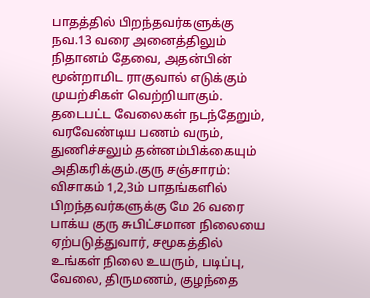பாதத்தில் பிறந்தவர்களுக்கு நவ.13 வரை அனைத்திலும் நிதானம் தேவை, அதன்பின் மூன்றாமிட ராகுவால் எடுக்கும் முயற்சிகள் வெற்றியாகும். தடைபட்ட வேலைகள் நடந்தேறும், வரவேண்டிய பணம் வரும், துணிச்சலும் தன்னம்பிக்கையும் அதிகரிக்கும்.குரு சஞ்சாரம்: விசாகம் 1,2,3ம் பாதங்களில் பிறந்தவர்களுக்கு மே 26 வரை பாக்ய குரு சுபிட்சமான நிலையை ஏற்படுத்துவார், சமூகத்தில் உங்கள் நிலை உயரும், படிப்பு, வேலை, திருமணம், குழந்தை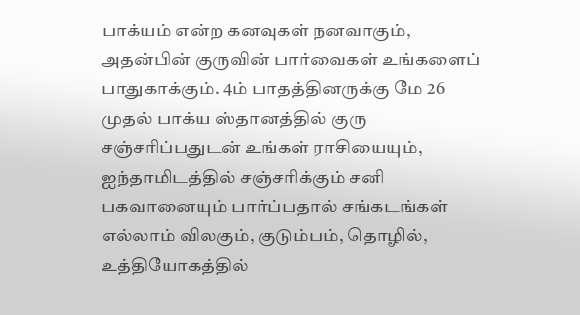பாக்யம் என்ற கனவுகள் நனவாகும், அதன்பின் குருவின் பார்வைகள் உங்களைப் பாதுகாக்கும். 4ம் பாதத்தினருக்கு மே 26 முதல் பாக்ய ஸ்தானத்தில் குரு சஞ்சரிப்பதுடன் உங்கள் ராசியையும், ஐந்தாமிடத்தில் சஞ்சரிக்கும் சனி பகவானையும் பார்ப்பதால் சங்கடங்கள் எல்லாம் விலகும், குடும்பம், தொழில், உத்தியோகத்தில்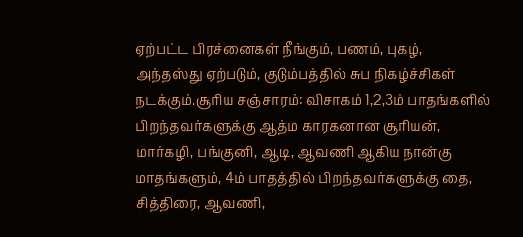ஏற்பட்ட பிரச்னைகள் நீங்கும், பணம், புகழ், அந்தஸ்து ஏற்படும், குடும்பத்தில் சுப நிகழ்ச்சிகள் நடக்கும்.சூரிய சஞ்சாரம்: விசாகம் 1,2,3ம் பாதங்களில் பிறந்தவர்களுக்கு ஆத்ம காரகனான சூரியன், மார்கழி, பங்குனி, ஆடி, ஆவணி ஆகிய நான்கு மாதங்களும், 4ம் பாதத்தில் பிறந்தவர்களுக்கு தை, சித்திரை, ஆவணி,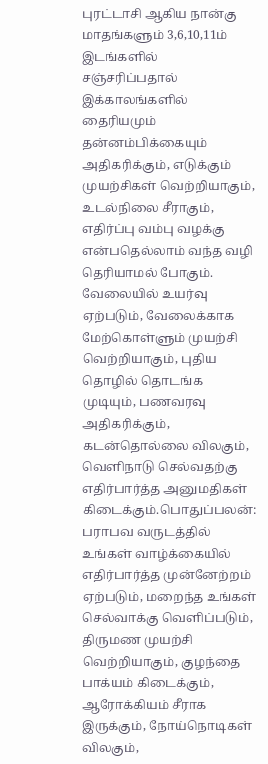புரட்டாசி ஆகிய நான்கு மாதங்களும் 3,6,10,11ம் இடங்களில் சஞ்சரிப்பதால் இக்காலங்களில் தைரியமும் தன்னம்பிக்கையும் அதிகரிக்கும், எடுக்கும் முயற்சிகள் வெற்றியாகும், உடல்நிலை சீராகும், எதிர்ப்பு வம்பு வழக்கு என்பதெல்லாம் வந்த வழி தெரியாமல் போகும். வேலையில் உயர்வு ஏற்படும், வேலைக்காக மேற்கொள்ளும் முயற்சி வெற்றியாகும், புதிய தொழில் தொடங்க முடியும், பணவரவு அதிகரிக்கும், கடன்தொல்லை விலகும், வெளிநாடு செல்வதற்கு எதிர்பார்த்த அனுமதிகள் கிடைக்கும்.பொதுப்பலன்: பராபவ வருடத்தில் உங்கள் வாழ்க்கையில் எதிர்பார்த்த முன்னேற்றம் ஏற்படும், மறைந்த உங்கள் செல்வாக்கு வெளிப்படும், திருமண முயற்சி வெற்றியாகும், குழந்தை பாக்யம் கிடைக்கும், ஆரோக்கியம் சீராக இருக்கும், நோய்நொடிகள் விலகும்,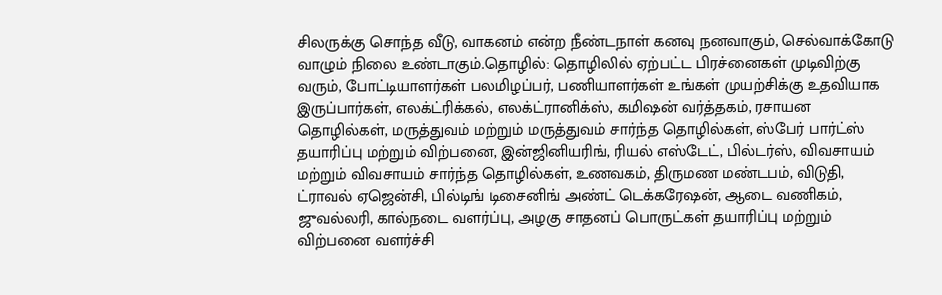சிலருக்கு சொந்த வீடு, வாகனம் என்ற நீண்டநாள் கனவு நனவாகும், செல்வாக்கோடு வாழும் நிலை உண்டாகும்.தொழில்: தொழிலில் ஏற்பட்ட பிரச்னைகள் முடிவிற்கு வரும், போட்டியாளர்கள் பலமிழப்பர், பணியாளர்கள் உங்கள் முயற்சிக்கு உதவியாக இருப்பார்கள், எலக்ட்ரிக்கல், எலக்ட்ரானிக்ஸ், கமிஷன் வர்த்தகம், ரசாயன தொழில்கள், மருத்துவம் மற்றும் மருத்துவம் சார்ந்த தொழில்கள், ஸ்பேர் பார்ட்ஸ் தயாரிப்பு மற்றும் விற்பனை, இன்ஜினியரிங், ரியல் எஸ்டேட், பில்டர்ஸ், விவசாயம் மற்றும் விவசாயம் சார்ந்த தொழில்கள், உணவகம், திருமண மண்டபம், விடுதி, ட்ராவல் ஏஜென்சி, பில்டிங் டிசைனிங் அண்ட் டெக்கரேஷன், ஆடை வணிகம், ஜுவல்லரி, கால்நடை வளர்ப்பு, அழகு சாதனப் பொருட்கள் தயாரிப்பு மற்றும் விற்பனை வளர்ச்சி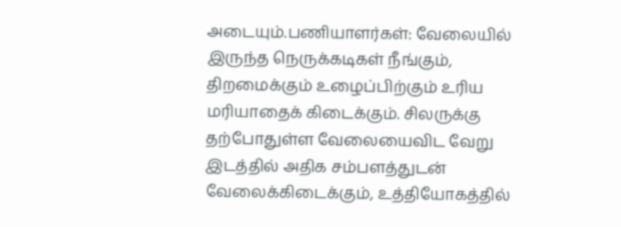அடையும்.பணியாளர்கள்: வேலையில் இருந்த நெருக்கடிகள் நீங்கும், திறமைக்கும் உழைப்பிற்கும் உரிய மரியாதைக் கிடைக்கும். சிலருக்கு தற்போதுள்ள வேலையைவிட வேறு இடத்தில் அதிக சம்பளத்துடன் வேலைக்கிடைக்கும், உத்தியோகத்தில்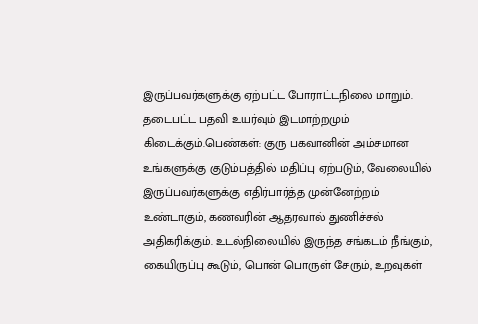இருப்பவர்களுக்கு ஏற்பட்ட போராட்டநிலை மாறும். தடைபட்ட பதவி உயர்வும் இடமாற்றமும் கிடைக்கும்.பெண்கள்: குரு பகவானின் அம்சமான உங்களுக்கு குடும்பத்தில் மதிப்பு ஏற்படும், வேலையில் இருப்பவர்களுக்கு எதிர்பார்த்த முன்னேற்றம் உண்டாகும், கணவரின் ஆதரவால் துணிச்சல் அதிகரிக்கும். உடல்நிலையில் இருந்த சங்கடம் நீங்கும், கையிருப்பு கூடும், பொன் பொருள் சேரும், உறவுகள்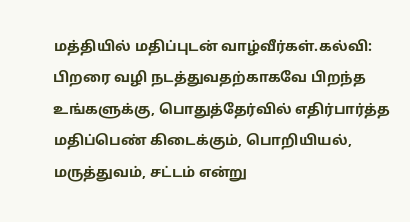மத்தியில் மதிப்புடன் வாழ்வீர்கள்.கல்வி: பிறரை வழி நடத்துவதற்காகவே பிறந்த உங்களுக்கு, பொதுத்தேர்வில் எதிர்பார்த்த மதிப்பெண் கிடைக்கும், பொறியியல், மருத்துவம், சட்டம் என்று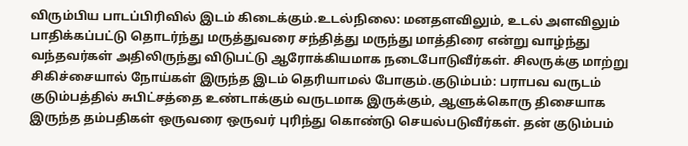விரும்பிய பாடப்பிரிவில் இடம் கிடைக்கும்.உடல்நிலை: மனதளவிலும், உடல் அளவிலும் பாதிக்கப்பட்டு தொடர்ந்து மருத்துவரை சந்தித்து மருந்து மாத்திரை என்று வாழ்ந்து வந்தவர்கள் அதிலிருந்து விடுபட்டு ஆரோக்கியமாக நடைபோடுவீர்கள். சிலருக்கு மாற்று சிகிச்சையால் நோய்கள் இருந்த இடம் தெரியாமல் போகும்.குடும்பம்: பராபவ வருடம் குடும்பத்தில் சுபிட்சத்தை உண்டாக்கும் வருடமாக இருக்கும், ஆளுக்கொரு திசையாக இருந்த தம்பதிகள் ஒருவரை ஒருவர் புரிந்து கொண்டு செயல்படுவீர்கள். தன் குடும்பம்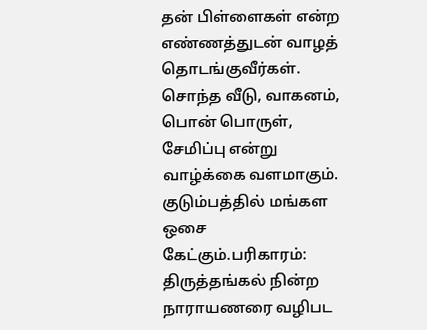தன் பிள்ளைகள் என்ற எண்ணத்துடன் வாழத் தொடங்குவீர்கள். சொந்த வீடு, வாகனம், பொன் பொருள், சேமிப்பு என்று வாழ்க்கை வளமாகும். குடும்பத்தில் மங்கள ஒசை கேட்கும்.பரிகாரம்: திருத்தங்கல் நின்ற நாராயணரை வழிபட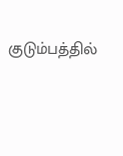குடும்பத்தில்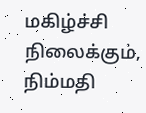மகிழ்ச்சி நிலைக்கும், நிம்மதி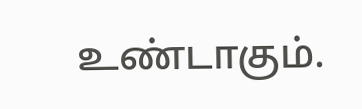உண்டாகும்.